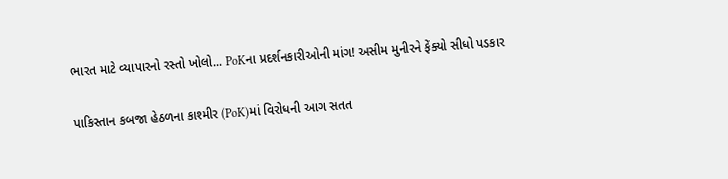ભારત માટે વ્યાપારનો રસ્તો ખોલો... PoKના પ્રદર્શનકારીઓની માંગ! અસીમ મુનીરને ફેંક્યો સીધો પડકાર

પાકિસ્તાન કબજા હેઠળના કાશ્મીર (PoK)માં વિરોધની આગ સતત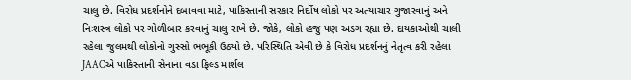ચાલુ છે. વિરોધ પ્રદર્શનોને દબાવવા માટે, પાકિસ્તાની સરકાર નિર્દોષ લોકો પર અત્યાચાર ગુજારવાનું અને નિઃશસ્ત્ર લોકો પર ગોળીબાર કરવાનું ચાલુ રાખે છે. જોકે, લોકો હજુ પણ અડગ રહ્યા છે. દાયકાઓથી ચાલી રહેલા જુલમથી લોકોનો ગુસ્સો ભભૂકી ઉઠ્યો છે. પરિસ્થિતિ એવી છે કે વિરોધ પ્રદર્શનનું નેતૃત્વ કરી રહેલા JAACએ પાકિસ્તાની સેનાના વડા ફિલ્ડ માર્શલ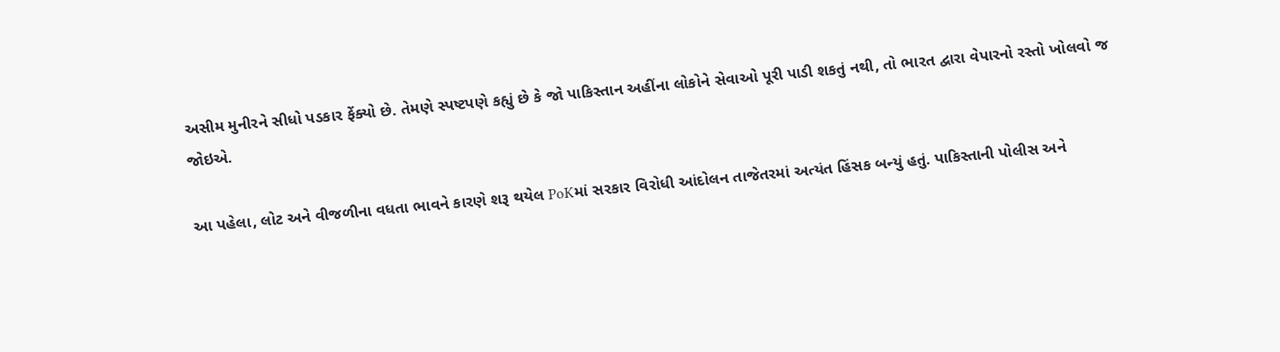અસીમ મુનીરને સીધો પડકાર ફેંક્યો છે. તેમણે સ્પષ્ટપણે કહ્યું છે કે જો પાકિસ્તાન અહીંના લોકોને સેવાઓ પૂરી પાડી શકતું નથી, તો ભારત દ્વારા વેપારનો રસ્તો ખોલવો જ જોઇએ.

આ પહેલા, લોટ અને વીજળીના વધતા ભાવને કારણે શરૂ થયેલ PoKમાં સરકાર વિરોધી આંદોલન તાજેતરમાં અત્યંત હિંસક બન્યું હતું. પાકિસ્તાની પોલીસ અને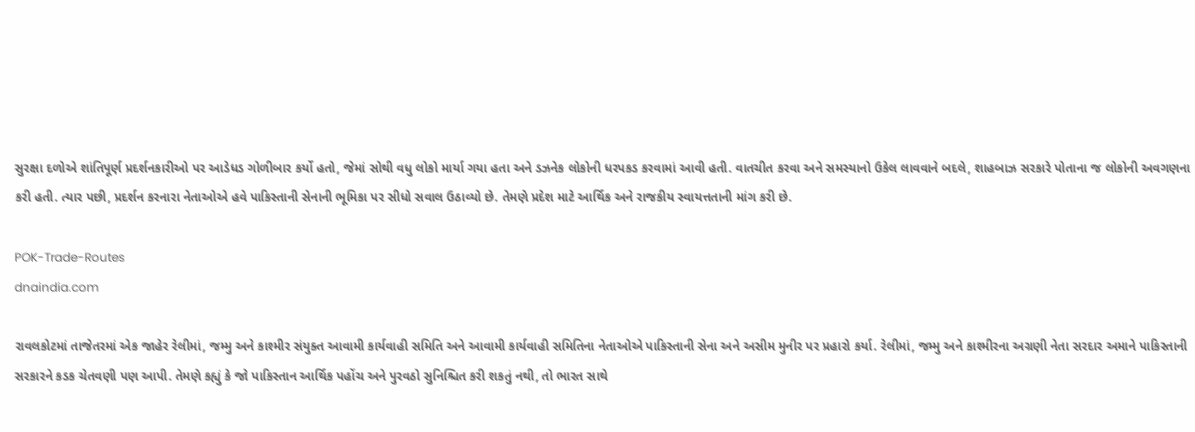સુરક્ષા દળોએ શાંતિપૂર્ણ પ્રદર્શનકારીઓ પર આડેધડ ગોળીબાર કર્યો હતો, જેમાં સોથી વધુ લોકો માર્યા ગયા હતા અને ડઝનેક લોકોની ધરપકડ કરવામાં આવી હતી. વાતચીત કરવા અને સમસ્યાનો ઉકેલ લાવવાને બદલે, શાહબાઝ સરકારે પોતાના જ લોકોની અવગણના કરી હતી. ત્યાર પછી, પ્રદર્શન કરનારા નેતાઓએ હવે પાકિસ્તાની સેનાની ભૂમિકા પર સીધો સવાલ ઉઠાવ્યો છે. તેમણે પ્રદેશ માટે આર્થિક અને રાજકીય સ્વાયત્તતાની માંગ કરી છે.

POK-Trade-Routes
dnaindia.com

રાવલકોટમાં તાજેતરમાં એક જાહેર રેલીમાં, જમ્મુ અને કાશ્મીર સંયુક્ત આવામી કાર્યવાહી સમિતિ અને આવામી કાર્યવાહી સમિતિના નેતાઓએ પાકિસ્તાની સેના અને અસીમ મુનીર પર પ્રહારો કર્યા. રેલીમાં, જમ્મુ અને કાશ્મીરના અગ્રણી નેતા સરદાર અમાને પાકિસ્તાની સરકારને કડક ચેતવણી પણ આપી. તેમણે કહ્યું કે જો પાકિસ્તાન આર્થિક પહોંચ અને પુરવઠો સુનિશ્ચિત કરી શકતું નથી, તો ભારત સાથે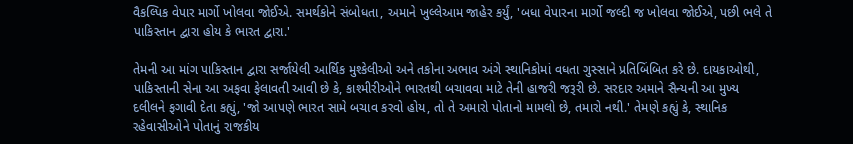વૈકલ્પિક વેપાર માર્ગો ખોલવા જોઈએ. સમર્થકોને સંબોધતા, અમાને ખુલ્લેઆમ જાહેર કર્યું, 'બધા વેપારના માર્ગો જલ્દી જ ખોલવા જોઈએ, પછી ભલે તે પાકિસ્તાન દ્વારા હોય કે ભારત દ્વારા.'

તેમની આ માંગ પાકિસ્તાન દ્વારા સર્જાયેલી આર્થિક મુશ્કેલીઓ અને તકોના અભાવ અંગે સ્થાનિકોમાં વધતા ગુસ્સાને પ્રતિબિંબિત કરે છે. દાયકાઓથી, પાકિસ્તાની સેના આ અફવા ફેલાવતી આવી છે કે, કાશ્મીરીઓને ભારતથી બચાવવા માટે તેની હાજરી જરૂરી છે. સરદાર અમાને સૈન્યની આ મુખ્ય દલીલને ફગાવી દેતા કહ્યું, 'જો આપણે ભારત સામે બચાવ કરવો હોય, તો તે અમારો પોતાનો મામલો છે, તમારો નથી.' તેમણે કહ્યું કે, સ્થાનિક રહેવાસીઓને પોતાનું રાજકીય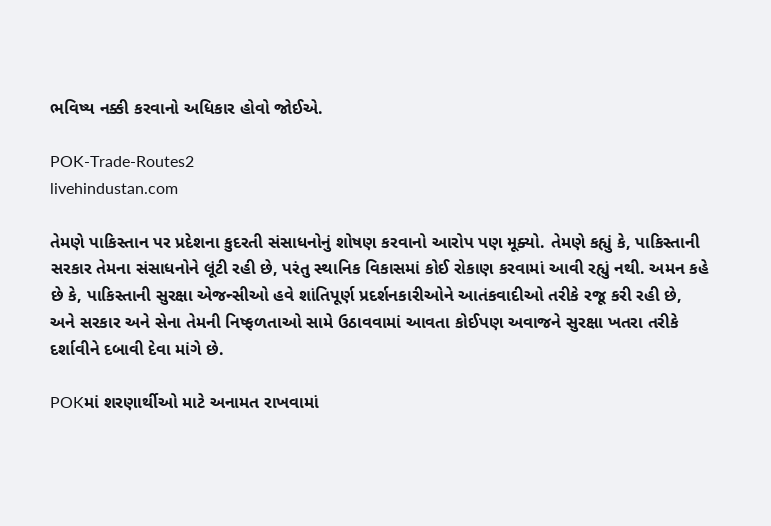ભવિષ્ય નક્કી કરવાનો અધિકાર હોવો જોઈએ.

POK-Trade-Routes2
livehindustan.com

તેમણે પાકિસ્તાન પર પ્રદેશના કુદરતી સંસાધનોનું શોષણ કરવાનો આરોપ પણ મૂક્યો. તેમણે કહ્યું કે, પાકિસ્તાની સરકાર તેમના સંસાધનોને લૂંટી રહી છે, પરંતુ સ્થાનિક વિકાસમાં કોઈ રોકાણ કરવામાં આવી રહ્યું નથી. અમન કહે છે કે, પાકિસ્તાની સુરક્ષા એજન્સીઓ હવે શાંતિપૂર્ણ પ્રદર્શનકારીઓને આતંકવાદીઓ તરીકે રજૂ કરી રહી છે, અને સરકાર અને સેના તેમની નિષ્ફળતાઓ સામે ઉઠાવવામાં આવતા કોઈપણ અવાજને સુરક્ષા ખતરા તરીકે દર્શાવીને દબાવી દેવા માંગે છે.

POKમાં શરણાર્થીઓ માટે અનામત રાખવામાં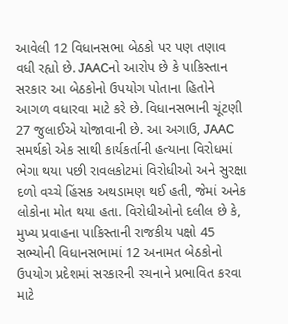આવેલી 12 વિધાનસભા બેઠકો પર પણ તણાવ વધી રહ્યો છે. JAACનો આરોપ છે કે પાકિસ્તાન સરકાર આ બેઠકોનો ઉપયોગ પોતાના હિતોને આગળ વધારવા માટે કરે છે. વિધાનસભાની ચૂંટણી 27 જુલાઈએ યોજાવાની છે. આ અગાઉ, JAAC સમર્થકો એક સાથી કાર્યકર્તાની હત્યાના વિરોધમાં ભેગા થયા પછી રાવલકોટમાં વિરોધીઓ અને સુરક્ષા દળો વચ્ચે હિંસક અથડામણ થઈ હતી, જેમાં અનેક લોકોના મોત થયા હતા. વિરોધીઓનો દલીલ છે કે, મુખ્ય પ્રવાહના પાકિસ્તાની રાજકીય પક્ષો 45 સભ્યોની વિધાનસભામાં 12 અનામત બેઠકોનો ઉપયોગ પ્રદેશમાં સરકારની રચનાને પ્રભાવિત કરવા માટે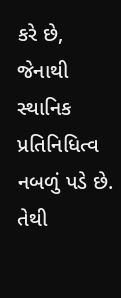કરે છે, જેનાથી સ્થાનિક પ્રતિનિધિત્વ નબળું પડે છે. તેથી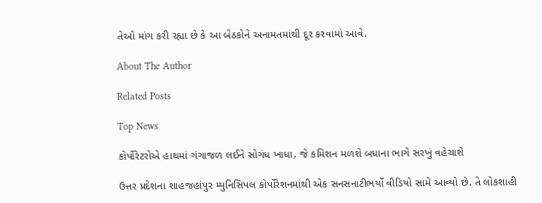તેઓ માંગ કરી રહ્યા છે કે આ બેઠકોને અનામતમાંથી દૂર કરવામાં આવે.

About The Author

Related Posts

Top News

કોર્પોરેટરોએ હાથમાં ગંગાજળ લઈને સોગંધ ખાધા, જે કમિશન મળશે બધાના ભાગે સરખું વહેચાશે

ઉત્તર પ્રદેશના શાહજહાંપુર મ્યુનિસિપલ કોર્પોરેશનમાંથી એક સનસનાટીભર્યો વીડિયો સામે આવ્યો છે. તે લોકશાહી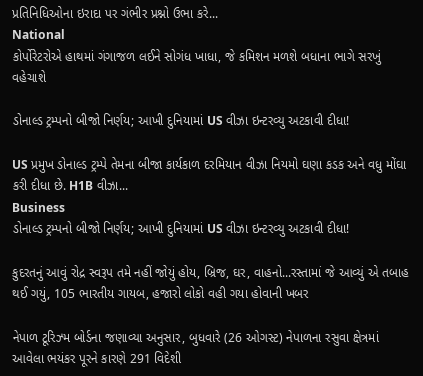પ્રતિનિધિઓના ઇરાદા પર ગંભીર પ્રશ્નો ઉભા કરે...
National
કોર્પોરેટરોએ હાથમાં ગંગાજળ લઈને સોગંધ ખાધા, જે કમિશન મળશે બધાના ભાગે સરખું વહેચાશે

ડોનાલ્ડ ટ્રમ્પનો બીજો નિર્ણય; આખી દુનિયામાં US વીઝા ઇન્ટરવ્યુ અટકાવી દીધા!

US પ્રમુખ ડોનાલ્ડ ટ્રમ્પે તેમના બીજા કાર્યકાળ દરમિયાન વીઝા નિયમો ઘણા કડક અને વધુ મોંઘા કરી દીધા છે. H1B વીઝા...
Business
ડોનાલ્ડ ટ્રમ્પનો બીજો નિર્ણય; આખી દુનિયામાં US વીઝા ઇન્ટરવ્યુ અટકાવી દીધા!

કુદરતનું આવું રોદ્ર સ્વરૂપ તમે નહીં જોયું હોય, બ્રિજ, ઘર, વાહનો...રસ્તામાં જે આવ્યું એ તબાહ થઈ ગયું, 105 ભારતીય ગાયબ, હજારો લોકો વહી ગયા હોવાની ખબર

નેપાળ ટૂરિઝ્મ બોર્ડના જણાવ્યા અનુસાર, બુધવારે (26 ઓગસ્ટ) નેપાળના રસુવા ક્ષેત્રમાં આવેલા ભયંકર પૂરને કારણે 291 વિદેશી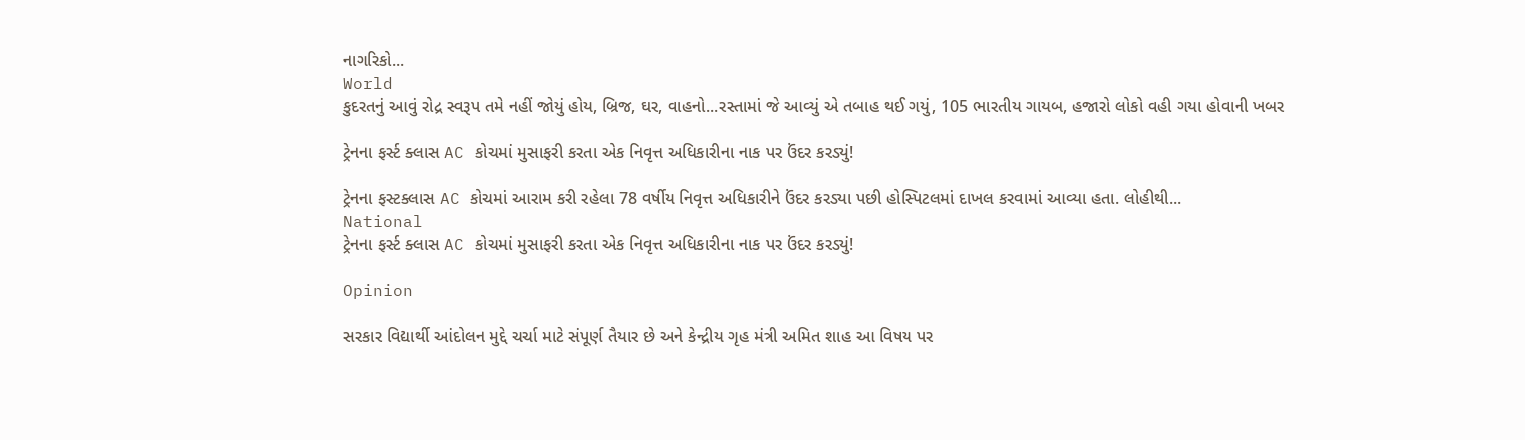નાગરિકો...
World
કુદરતનું આવું રોદ્ર સ્વરૂપ તમે નહીં જોયું હોય, બ્રિજ, ઘર, વાહનો...રસ્તામાં જે આવ્યું એ તબાહ થઈ ગયું, 105 ભારતીય ગાયબ, હજારો લોકો વહી ગયા હોવાની ખબર

ટ્રેનના ફર્સ્ટ ક્લાસ AC કોચમાં મુસાફરી કરતા એક નિવૃત્ત અધિકારીના નાક પર ઉંદર કરડ્યું!

ટ્રેનના ફસ્ટક્લાસ AC કોચમાં આરામ કરી રહેલા 78 વર્ષીય નિવૃત્ત અધિકારીને ઉંદર કરડ્યા પછી હોસ્પિટલમાં દાખલ કરવામાં આવ્યા હતા. લોહીથી...
National
ટ્રેનના ફર્સ્ટ ક્લાસ AC કોચમાં મુસાફરી કરતા એક નિવૃત્ત અધિકારીના નાક પર ઉંદર કરડ્યું!

Opinion

સરકાર વિદ્યાર્થી આંદોલન મુદ્દે ચર્ચા માટે સંપૂર્ણ તૈયાર છે અને કેન્દ્રીય ગૃહ મંત્રી અમિત શાહ આ વિષય પર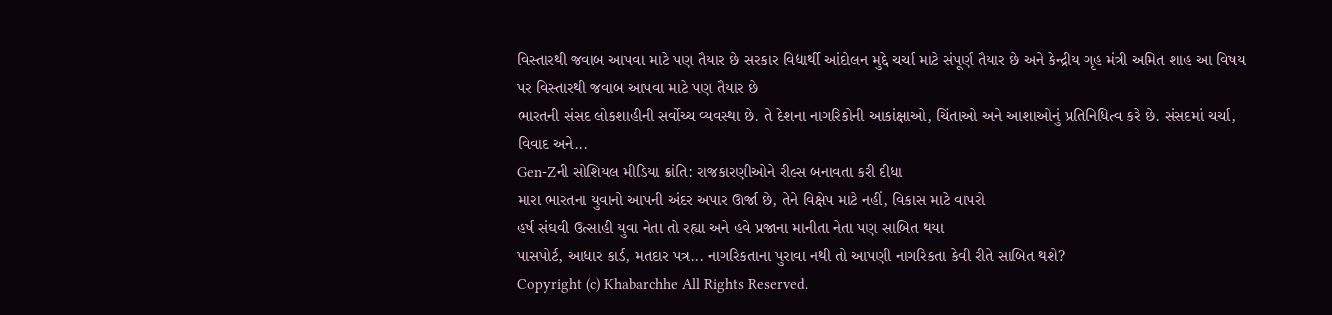વિસ્તારથી જવાબ આપવા માટે પણ તૈયાર છે સરકાર વિદ્યાર્થી આંદોલન મુદ્દે ચર્ચા માટે સંપૂર્ણ તૈયાર છે અને કેન્દ્રીય ગૃહ મંત્રી અમિત શાહ આ વિષય પર વિસ્તારથી જવાબ આપવા માટે પણ તૈયાર છે
ભારતની સંસદ લોકશાહીની સર્વોચ્ચ વ્યવસ્થા છે. તે દેશના નાગરિકોની આકાંક્ષાઓ, ચિંતાઓ અને આશાઓનું પ્રતિનિધિત્વ કરે છે. સંસદમાં ચર્ચા, વિવાદ અને...
Gen-Zની સોશિયલ મીડિયા ક્રાંતિ: રાજકારણીઓને રીલ્સ બનાવતા કરી દીધા
મારા ભારતના યુવાનો આપની અંદર અપાર ઊર્જા છે, તેને વિક્ષેપ માટે નહીં, વિકાસ માટે વાપરો
હર્ષ સંઘવી ઉત્સાહી યુવા નેતા તો રહ્યા અને હવે પ્રજાના માનીતા નેતા પણ સાબિત થયા
પાસપોર્ટ, આધાર કાર્ડ, મતદાર પત્ર... નાગરિકતાના પુરાવા નથી તો આપણી નાગરિકતા કેવી રીતે સાબિત થશે?
Copyright (c) Khabarchhe All Rights Reserved.